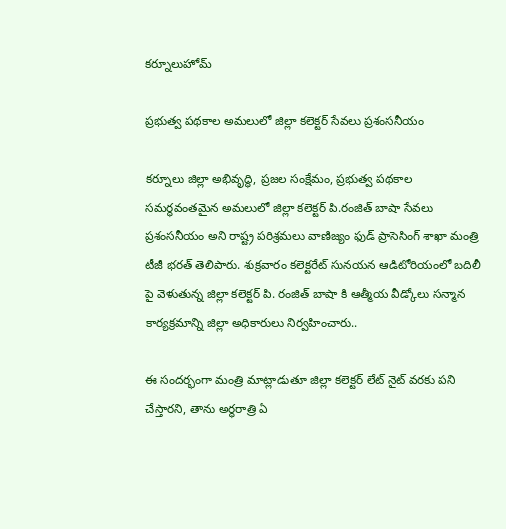కర్నూలుహోమ్

ప్రభుత్వ పథకాల అమలులో జిల్లా కలెక్టర్ సేవలు ప్రశంసనీయం

కర్నూలు జిల్లా అభివృద్ధి, ప్రజల సంక్షేమం, ప్రభుత్వ పథకాల సమర్థవంతమైన అమలులో జిల్లా కలెక్టర్ పి.రంజిత్ బాషా సేవలు ప్రశంసనీయం అని రాష్ట్ర పరిశ్రమలు వాణిజ్యం ఫుడ్ ప్రాసెసింగ్ శాఖా మంత్రి టీజీ భరత్ తెలిపారు. శుక్రవారం కలెక్టరేట్ సునయన ఆడిటోరియంలో బదిలీ పై వెళుతున్న జిల్లా కలెక్టర్ పి. రంజిత్ బాషా కి ఆత్మీయ వీడ్కోలు సన్మాన కార్యక్రమాన్ని జిల్లా అధికారులు నిర్వహించారు..

ఈ సందర్భంగా మంత్రి మాట్లాడుతూ జిల్లా కలెక్టర్ లేట్ నైట్ వరకు పని చేస్తారని, తాను అర్ధరాత్రి ఏ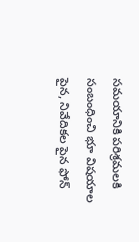సమయానికి పరిశ్రమలకి సంబంధించి భూ విషయాల పైన, నివేదికల పైన ఫోన్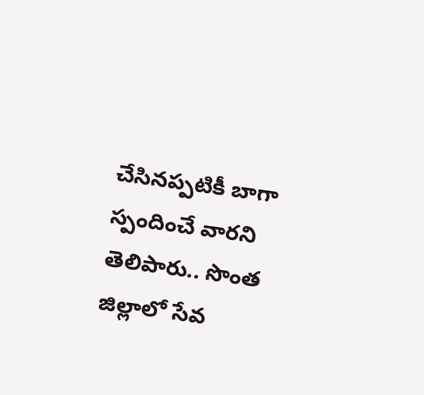చేసినప్పటికీ బాగా స్పందించే వారని తెలిపారు.. సొంత జిల్లాలో సేవ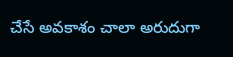చేసే అవకాశం చాలా అరుదుగా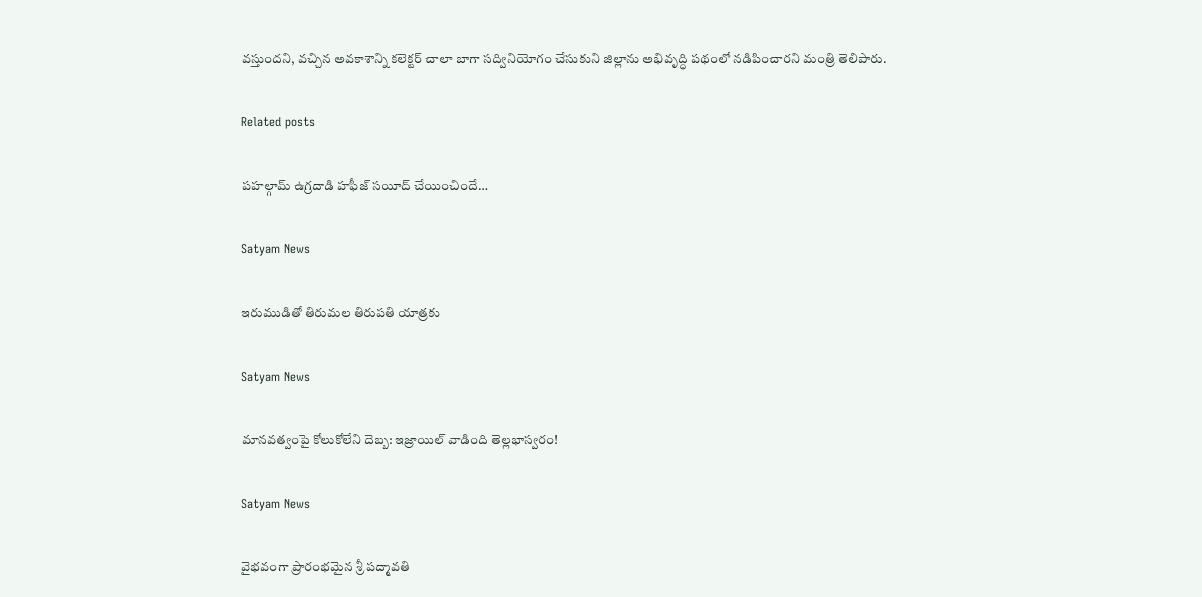వస్తుందని, వచ్చిన అవకాశాన్ని కలెక్టర్ చాలా బాగా సద్వినియోగం చేసుకుని జిల్లాను అభివృద్ధి పథంలో నడిపించారని మంత్రి తెలిపారు.

Related posts

పహల్గామ్ ఉగ్రదాడి హఫీజ్ సయీద్‌ చేయించిందే…

Satyam News

ఇరుముడితో తిరుమల తిరుపతి యాత్రకు

Satyam News

మానవత్వంపై కోలుకోలేని దెబ్బ: ఇజ్రాయిల్ వాడింది తెల్లభాస్వరం!

Satyam News

వైభవంగా ప్రారంభమైన శ్రీ పద్మావతి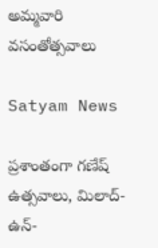అమ్మవారి వసంతోత్సవాలు

Satyam News

ప్రశాంతంగా గణేష్ ఉత్సవాలు, మిలాద్-ఉన్-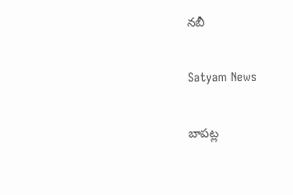నబీ

Satyam News

బాపట్ల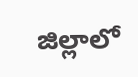జిల్లాలో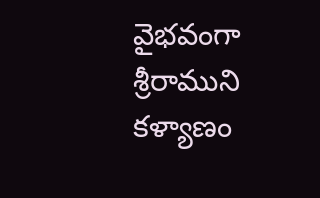వైభవంగా శ్రీరాముని కళ్యాణం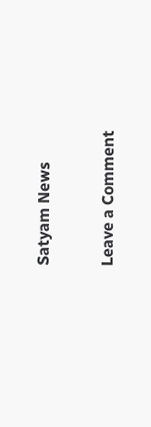Satyam News

Leave a Comment